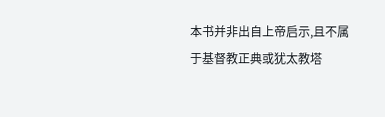本书并非出自上帝启示,且不属于基督教正典或犹太教塔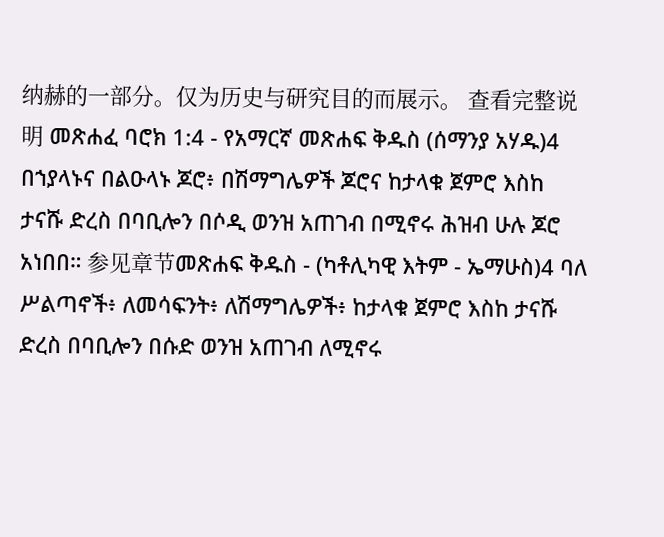纳赫的一部分。仅为历史与研究目的而展示。 查看完整说明 መጽሐፈ ባሮክ 1:4 - የአማርኛ መጽሐፍ ቅዱስ (ሰማንያ አሃዱ)4 በኀያላኑና በልዑላኑ ጆሮ፥ በሽማግሌዎች ጆሮና ከታላቁ ጀምሮ እስከ ታናሹ ድረስ በባቢሎን በሶዲ ወንዝ አጠገብ በሚኖሩ ሕዝብ ሁሉ ጆሮ አነበበ። 参见章节መጽሐፍ ቅዱስ - (ካቶሊካዊ እትም - ኤማሁስ)4 ባለ ሥልጣኖች፥ ለመሳፍንት፥ ለሽማግሌዎች፥ ከታላቁ ጀምሮ እስከ ታናሹ ድረስ በባቢሎን በሱድ ወንዝ አጠገብ ለሚኖሩ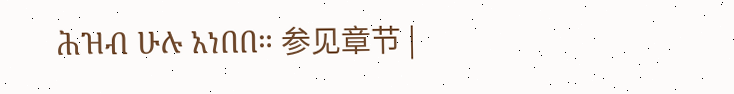ሕዝብ ሁሉ አነበበ። 参见章节 |